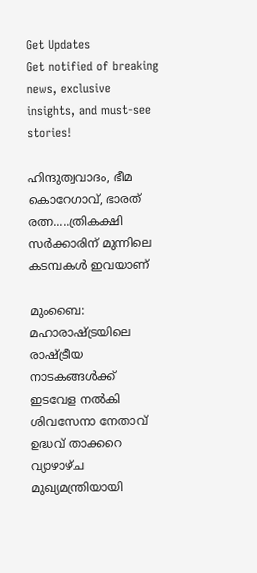Get Updates
Get notified of breaking news, exclusive insights, and must-see stories!

ഹിന്ദുത്വവാദം, ഭീമ കൊറേഗാവ്, ഭാരത് രത്ന.....ത്രികക്ഷി സർക്കാരിന് മുന്നിലെ കടമ്പകൾ ഇവയാണ്

മുംബൈ: മഹാരാഷ്ട്രയിലെ രാഷ്ട്രീയ നാടകങ്ങൾക്ക് ഇടവേള നൽകി ശിവസേനാ നേതാവ് ഉദ്ധവ് താക്കറെ വ്യാഴാഴ്ച മുഖ്യമന്ത്രിയായി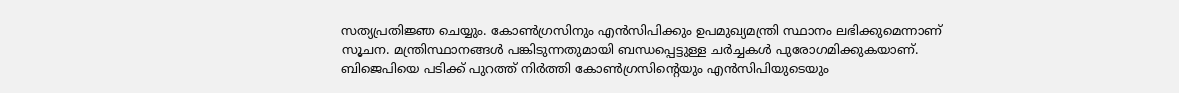സത്യപ്രതിജ്ഞ ചെയ്യും. കോൺഗ്രസിനും എൻസിപിക്കും ഉപമുഖ്യമന്ത്രി സ്ഥാനം ലഭിക്കുമെന്നാണ് സൂചന. മന്ത്രിസ്ഥാനങ്ങൾ പങ്കിടുന്നതുമായി ബന്ധപ്പെട്ടുള്ള ചർച്ചകൾ പുരോഗമിക്കുകയാണ്. ബിജെപിയെ പടിക്ക് പുറത്ത് നിർത്തി കോൺഗ്രസിന്റെയും എൻസിപിയുടെയും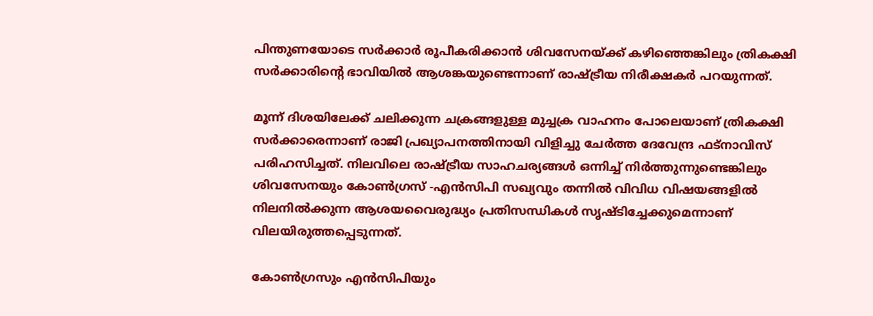പിന്തുണയോടെ സർക്കാർ രൂപീകരിക്കാൻ ശിവസേനയ്ക്ക് കഴിഞ്ഞെങ്കിലും ത്രികക്ഷി സർക്കാരിന്റെ ഭാവിയിൽ ആശങ്കയുണ്ടെന്നാണ് രാഷ്ട്രീയ നിരീക്ഷകർ പറയുന്നത്.

മൂന്ന് ദിശയിലേക്ക് ചലിക്കുന്ന ചക്രങ്ങളുള്ള മുച്ചക്ര വാഹനം പോലെയാണ് ത്രികക്ഷി സർക്കാരെന്നാണ് രാജി പ്രഖ്യാപനത്തിനായി വിളിച്ചു ചേർത്ത ദേവേന്ദ്ര ഫട്നാവിസ് പരിഹസിച്ചത്. നിലവിലെ രാഷ്ട്രീയ സാഹചര്യങ്ങൾ ഒന്നിച്ച് നിർത്തുന്നുണ്ടെങ്കിലും ശിവസേനയും കോൺഗ്രസ് -എൻസിപി സഖ്യവും തന്നിൽ വിവിധ വിഷയങ്ങളിൽ നിലനിൽക്കുന്ന ആശയവൈരുദ്ധ്യം പ്രതിസന്ധികൾ സൃഷ്ടിച്ചേക്കുമെന്നാണ് വിലയിരുത്തപ്പെടുന്നത്.

കോൺഗ്രസും എൻസിപിയും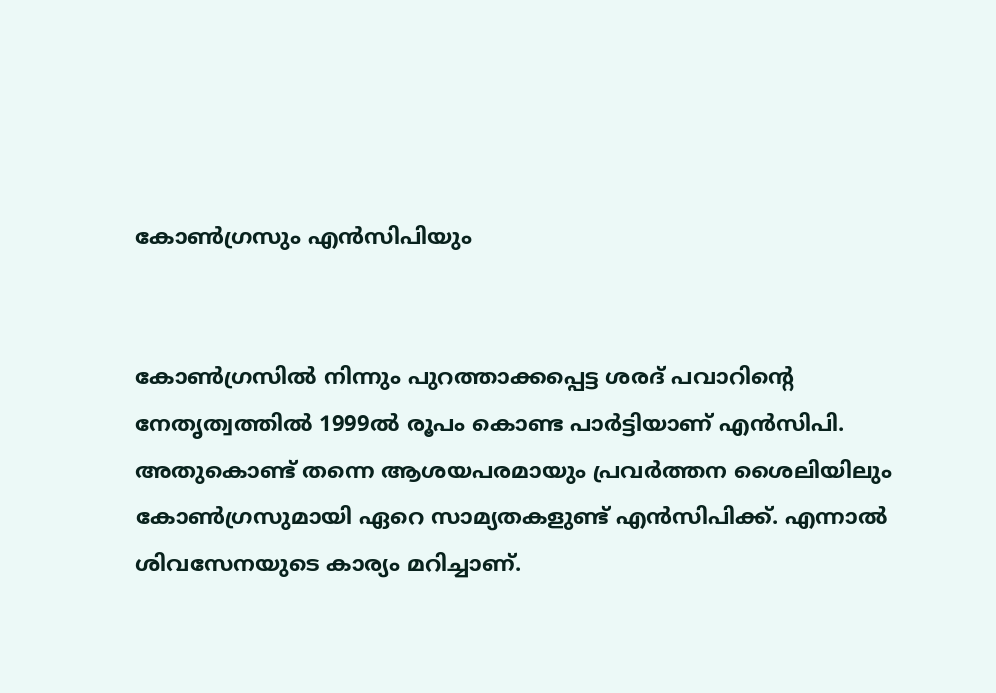കോൺഗ്രസും എൻസിപിയും


കോൺഗ്രസിൽ നിന്നും പുറത്താക്കപ്പെട്ട ശരദ് പവാറിന്റെ നേതൃത്വത്തിൽ 1999ൽ രൂപം കൊണ്ട പാർട്ടിയാണ് എൻസിപി. അതുകൊണ്ട് തന്നെ ആശയപരമായും പ്രവർത്തന ശൈലിയിലും കോൺഗ്രസുമായി ഏറെ സാമ്യതകളുണ്ട് എൻസിപിക്ക്. എന്നാൽ ശിവസേനയുടെ കാര്യം മറിച്ചാണ്.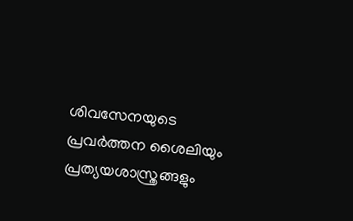ശിവസേനയുടെ പ്രവർത്തന ശൈലിയും പ്രത്യയശാസ്ത്രങ്ങളും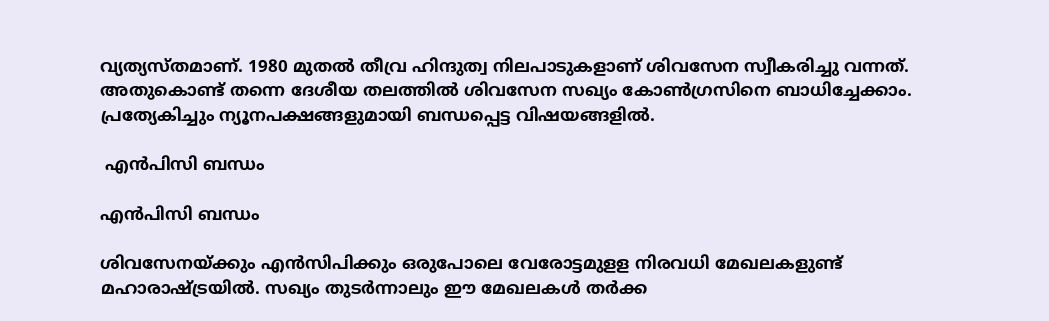വ്യത്യസ്തമാണ്. 1980 മുതൽ തീവ്ര ഹിന്ദുത്വ നിലപാടുകളാണ് ശിവസേന സ്വീകരിച്ചു വന്നത്. അതുകൊണ്ട് തന്നെ ദേശീയ തലത്തിൽ ശിവസേന സഖ്യം കോൺഗ്രസിനെ ബാധിച്ചേക്കാം. പ്രത്യേകിച്ചും ന്യൂനപക്ഷങ്ങളുമായി ബന്ധപ്പെട്ട വിഷയങ്ങളിൽ.

 എൻപിസി ബന്ധം

എൻപിസി ബന്ധം

ശിവസേനയ്ക്കും എൻസിപിക്കും ഒരുപോലെ വേരോട്ടമുളള നിരവധി മേഖലകളുണ്ട് മഹാരാഷ്ട്രയിൽ. സഖ്യം തുടർന്നാലും ഈ മേഖലകൾ തർക്ക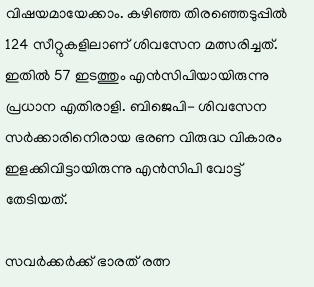വിഷയമായേക്കാം. കഴിഞ്ഞ തിരഞ്ഞെടുപ്പിൽ 124 സീറ്റുകളിലാണ് ശിവസേന മത്സരിച്ചത്. ഇതിൽ 57 ഇടത്തും എൻസിപിയായിരുന്നു പ്രധാന എതിരാളി. ബിജെപി- ശിവസേന സർക്കാരിനെിരായ ഭരണ വിരുദ്ധ വികാരം ഇളക്കിവിട്ടായിരുന്നു എൻസിപി വോട്ട് തേടിയത്.

സവർക്കർക്ക് ഭാരത് രത്ന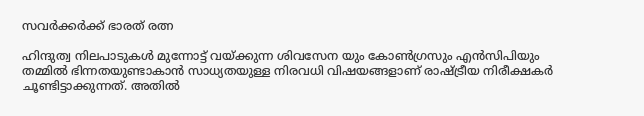സവർക്കർക്ക് ഭാരത് രത്ന

ഹിന്ദുത്വ നിലപാടുകൾ മുന്നോട്ട് വയ്ക്കുന്ന ശിവസേന യും കോൺഗ്രസും എൻസിപിയും തമ്മിൽ ഭിന്നതയുണ്ടാകാൻ സാധ്യതയുള്ള നിരവധി വിഷയങ്ങളാണ് രാഷ്ട്രീയ നിരീക്ഷകർ ചൂണ്ടിട്ടാക്കുന്നത്. അതിൽ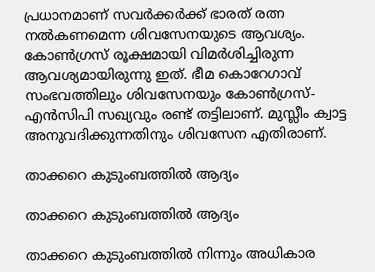പ്രധാനമാണ് സവർക്കർക്ക് ഭാരത് രത്ന നൽകണമെന്ന ശിവസേനയുടെ ആവശ്യം. കോൺഗ്രസ് രൂക്ഷമായി വിമർശിച്ചിരുന്ന ആവശ്യമായിരുന്നു ഇത്. ഭീമ കൊറേഗാവ് സംഭവത്തിലും ശിവസേനയും കോൺഗ്രസ്-എൻസിപി സഖ്യവും രണ്ട് തട്ടിലാണ്. മുസ്ലീം ക്വാട്ട അനുവദിക്കുന്നതിനും ശിവസേന എതിരാണ്.

താക്കറെ കുടുംബത്തിൽ ആദ്യം

താക്കറെ കുടുംബത്തിൽ ആദ്യം

താക്കറെ കുടുംബത്തിൽ നിന്നും അധികാര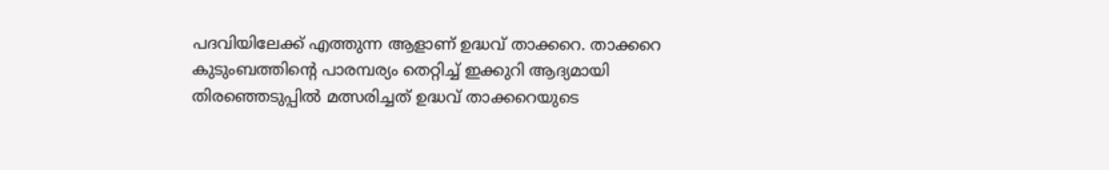പദവിയിലേക്ക് എത്തുന്ന ആളാണ് ഉദ്ധവ് താക്കറെ. താക്കറെ കുടുംബത്തിന്റെ പാരമ്പര്യം തെറ്റിച്ച് ഇക്കുറി ആദ്യമായി തിരഞ്ഞെടുപ്പിൽ മത്സരിച്ചത് ഉദ്ധവ് താക്കറെയുടെ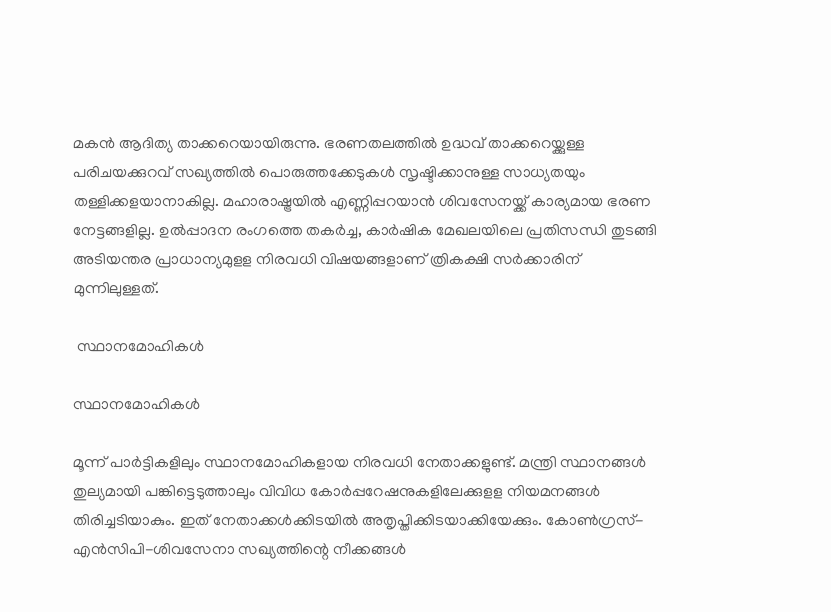മകൻ ആദിത്യ താക്കറെയായിരുന്നു. ഭരണതലത്തിൽ ഉദ്ധവ് താക്കറെയ്ക്കുള്ള പരിചയക്കുറവ് സഖ്യത്തിൽ പൊരുത്തക്കേടുകൾ സൃഷ്ടിക്കാനുള്ള സാധ്യതയും തള്ളിക്കളയാനാകില്ല. മഹാരാഷ്ട്രയിൽ എണ്ണിപ്പറയാൻ ശിവസേനയ്ക്ക് കാര്യമായ ഭരണ നേട്ടങ്ങളില്ല. ഉൽപ്പാദന രംഗത്തെ തകർച്ച, കാർഷിക മേഖലയിലെ പ്രതിസന്ധി തുടങ്ങി അടിയന്തര പ്രാധാന്യമുളള നിരവധി വിഷയങ്ങളാണ് ത്രികക്ഷി സർക്കാരിന് മുന്നിലുള്ളത്.

 സ്ഥാനമോഹികൾ

സ്ഥാനമോഹികൾ

മൂന്ന് പാർട്ടികളിലും സ്ഥാനമോഹികളായ നിരവധി നേതാക്കളുണ്ട്. മന്ത്രി സ്ഥാനങ്ങൾ തുല്യമായി പങ്കിട്ടെടുത്താലും വിവിധ കോർപ്പറേഷനുകളിലേക്കുളള നിയമനങ്ങൾ തിരിച്ചടിയാകും. ഇത് നേതാക്കൾക്കിടയിൽ അതൃപ്തിക്കിടയാക്കിയേക്കും. കോൺഗ്രസ്-എൻസിപി-ശിവസേനാ സഖ്യത്തിന്റെ നീക്കങ്ങൾ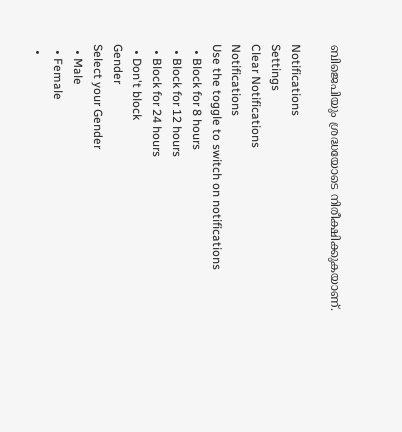ബിജെപിയും ശ്രദ്ധയോടെ നിരീക്ഷിക്കുകയാണ്.

Notifications
Settings
Clear Notifications
Notifications
Use the toggle to switch on notifications
  • Block for 8 hours
  • Block for 12 hours
  • Block for 24 hours
  • Don't block
Gender
Select your Gender
  • Male
  • Female
  •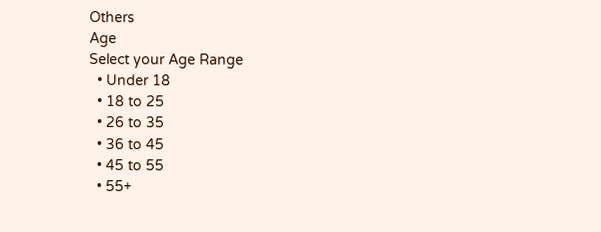Others
Age
Select your Age Range
  • Under 18
  • 18 to 25
  • 26 to 35
  • 36 to 45
  • 45 to 55
  • 55+